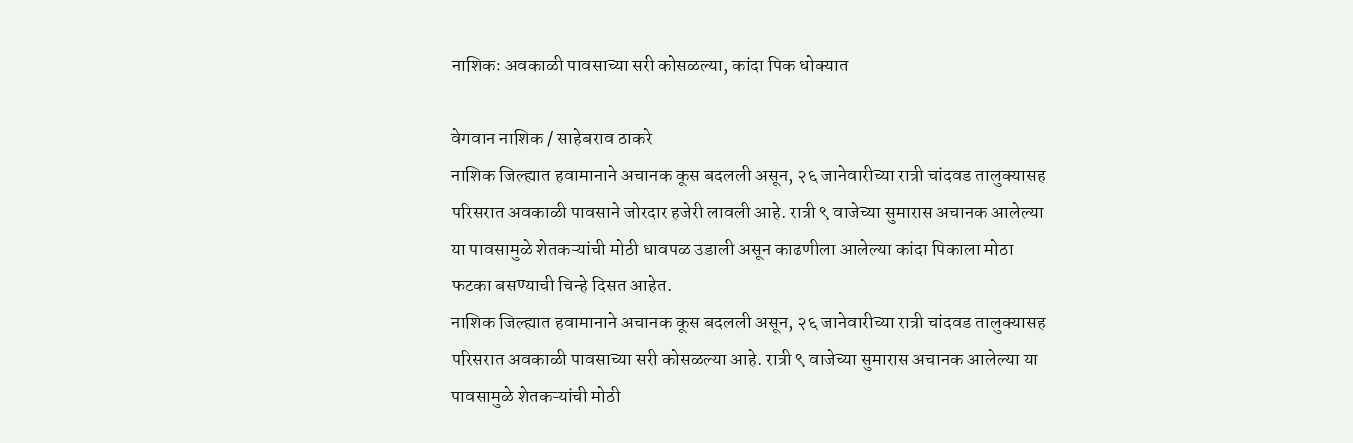नाशिकः अवकाळी पावसाच्या सरी कोसळल्या, कांदा पिक धोक्यात

वेगवान नाशिक / साहेबराव ठाकरे
नाशिक जिल्ह्यात हवामानाने अचानक कूस बदलली असून, २६ जानेवारीच्या रात्री चांदवड तालुक्यासह परिसरात अवकाळी पावसाने जोरदार हजेरी लावली आहे. रात्री ९ वाजेच्या सुमारास अचानक आलेल्या या पावसामुळे शेतकऱ्यांची मोठी धावपळ उडाली असून काढणीला आलेल्या कांदा पिकाला मोठा फटका बसण्याची चिन्हे दिसत आहेत.
नाशिक जिल्ह्यात हवामानाने अचानक कूस बदलली असून, २६ जानेवारीच्या रात्री चांदवड तालुक्यासह परिसरात अवकाळी पावसाच्या सरी कोसळल्या आहे. रात्री ९ वाजेच्या सुमारास अचानक आलेल्या या पावसामुळे शेतकऱ्यांची मोठी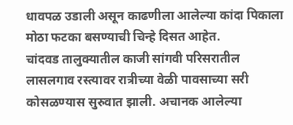धावपळ उडाली असून काढणीला आलेल्या कांदा पिकाला मोठा फटका बसण्याची चिन्हे दिसत आहेत.
चांदवड तालुक्यातील काजी सांगवी परिसरातील लासलगाव रस्त्यावर रात्रीच्या वेळी पावसाच्या सरी कोसळण्यास सुरुवात झाली. अचानक आलेल्या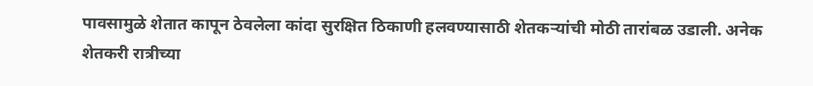पावसामुळे शेतात कापून ठेवलेला कांदा सुरक्षित ठिकाणी हलवण्यासाठी शेतकऱ्यांची मोठी तारांबळ उडाली. अनेक शेतकरी रात्रीच्या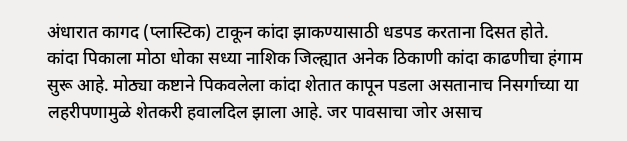अंधारात कागद (प्लास्टिक) टाकून कांदा झाकण्यासाठी धडपड करताना दिसत होते.
कांदा पिकाला मोठा धोका सध्या नाशिक जिल्ह्यात अनेक ठिकाणी कांदा काढणीचा हंगाम सुरू आहे. मोठ्या कष्टाने पिकवलेला कांदा शेतात कापून पडला असतानाच निसर्गाच्या या लहरीपणामुळे शेतकरी हवालदिल झाला आहे. जर पावसाचा जोर असाच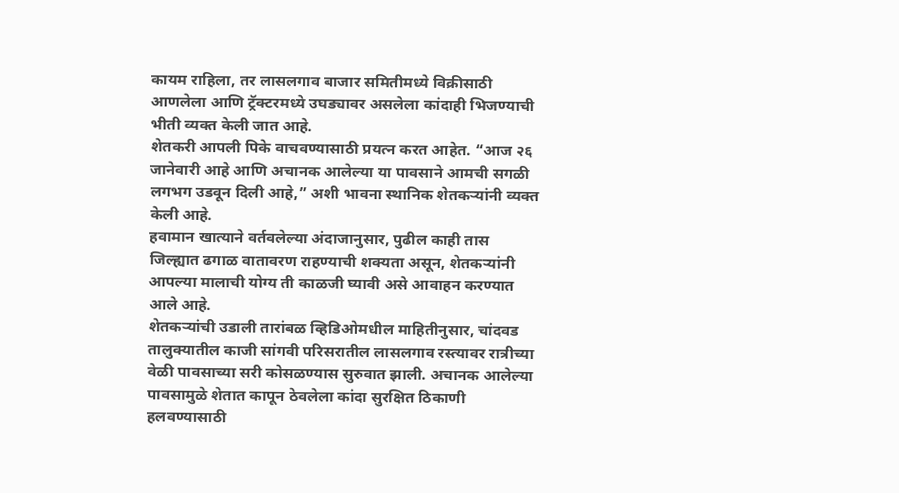कायम राहिला, तर लासलगाव बाजार समितीमध्ये विक्रीसाठी आणलेला आणि ट्रॅक्टरमध्ये उघड्यावर असलेला कांदाही भिजण्याची भीती व्यक्त केली जात आहे.
शेतकरी आपली पिके वाचवण्यासाठी प्रयत्न करत आहेत. “आज २६ जानेवारी आहे आणि अचानक आलेल्या या पावसाने आमची सगळी लगभग उडवून दिली आहे,” अशी भावना स्थानिक शेतकऱ्यांनी व्यक्त केली आहे.
हवामान खात्याने वर्तवलेल्या अंदाजानुसार, पुढील काही तास जिल्ह्यात ढगाळ वातावरण राहण्याची शक्यता असून, शेतकऱ्यांनी आपल्या मालाची योग्य ती काळजी घ्यावी असे आवाहन करण्यात आले आहे.
शेतकऱ्यांची उडाली तारांबळ व्हिडिओमधील माहितीनुसार, चांदवड तालुक्यातील काजी सांगवी परिसरातील लासलगाव रस्त्यावर रात्रीच्या वेळी पावसाच्या सरी कोसळण्यास सुरुवात झाली. अचानक आलेल्या पावसामुळे शेतात कापून ठेवलेला कांदा सुरक्षित ठिकाणी हलवण्यासाठी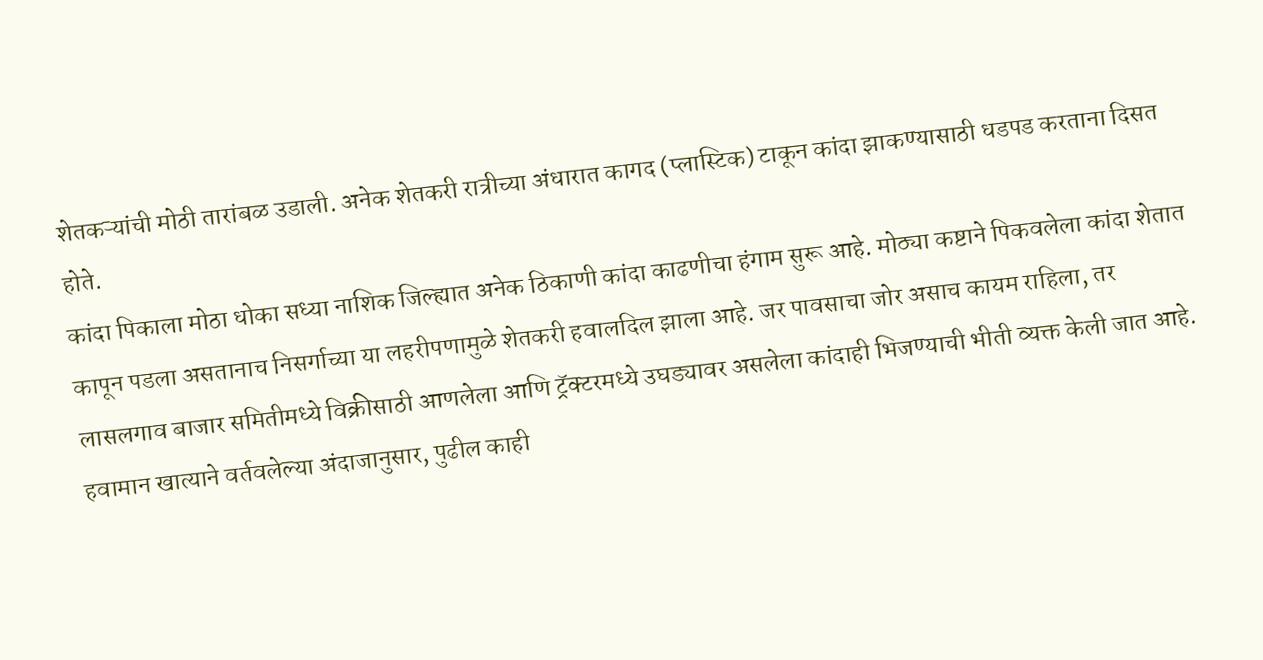शेतकऱ्यांची मोठी तारांबळ उडाली. अनेक शेतकरी रात्रीच्या अंधारात कागद (प्लास्टिक) टाकून कांदा झाकण्यासाठी धडपड करताना दिसत होते.
कांदा पिकाला मोठा धोका सध्या नाशिक जिल्ह्यात अनेक ठिकाणी कांदा काढणीचा हंगाम सुरू आहे. मोठ्या कष्टाने पिकवलेला कांदा शेतात कापून पडला असतानाच निसर्गाच्या या लहरीपणामुळे शेतकरी हवालदिल झाला आहे. जर पावसाचा जोर असाच कायम राहिला, तर लासलगाव बाजार समितीमध्ये विक्रीसाठी आणलेला आणि ट्रॅक्टरमध्ये उघड्यावर असलेला कांदाही भिजण्याची भीती व्यक्त केली जात आहे.
हवामान खात्याने वर्तवलेल्या अंदाजानुसार, पुढील काही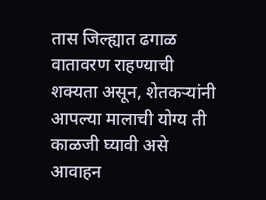तास जिल्ह्यात ढगाळ वातावरण राहण्याची शक्यता असून, शेतकऱ्यांनी आपल्या मालाची योग्य ती काळजी घ्यावी असे आवाहन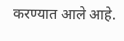करण्यात आले आहे.